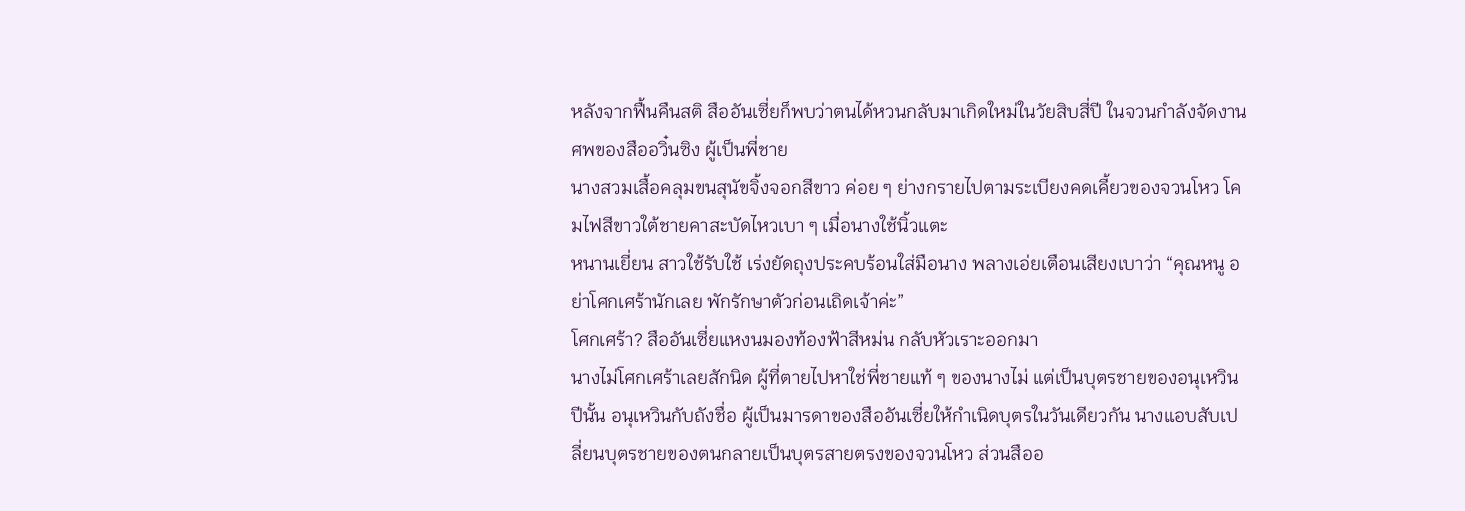หลังจากฟื้นคืนสติ สืออันเซี่ยก็พบว่าตนได้หวนกลับมาเกิดใหม่ในวัยสิบสี่ปี ในจวนกำลังจัดงานศพของสืออวิ๋นซิง ผู้เป็นพี่ชาย
นางสวมเสื้อคลุมขนสุนัขจิ้งจอกสีขาว ค่อย ๆ ย่างกรายไปตามระเบียงคดเคี้ยวของจวนโหว โคมไฟสีขาวใต้ชายคาสะบัดไหวเบา ๆ เมื่อนางใช้นิ้วแตะ
หนานเยี่ยน สาวใช้รับใช้ เร่งยัดถุงประคบร้อนใส่มือนาง พลางเอ่ยเตือนเสียงเบาว่า “คุณหนู อย่าโศกเศร้านักเลย พักรักษาตัวก่อนเถิดเจ้าค่ะ”
โศกเศร้า? สืออันเซี่ยแหงนมองท้องฟ้าสีหม่น กลับหัวเราะออกมา
นางไม่โศกเศร้าเลยสักนิด ผู้ที่ตายไปหาใช่พี่ชายแท้ ๆ ของนางไม่ แต่เป็นบุตรชายของอนุเหวิน
ปีนั้น อนุเหวินกับถังชื่อ ผู้เป็นมารดาของสืออันเซี่ยให้กำเนิดบุตรในวันเดียวกัน นางแอบสับเปลี่ยนบุตรชายของตนกลายเป็นบุตรสายตรงของจวนโหว ส่วนสืออ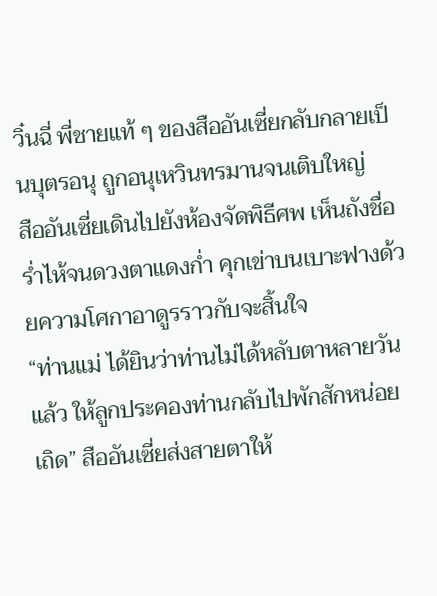วิ๋นฉี่ พี่ชายแท้ ๆ ของสืออันเซี่ยกลับกลายเป็นบุตรอนุ ถูกอนุเหวินทรมานจนเติบใหญ่
สืออันเซี่ยเดินไปยังห้องจัดพิธีศพ เห็นถังชื่อร่ำไห้จนดวงตาแดงก่ำ คุกเข่าบนเบาะฟางด้วยความโศกาอาดูรราวกับจะสิ้นใจ
“ท่านแม่ ได้ยินว่าท่านไม่ได้หลับตาหลายวันแล้ว ให้ลูกประคองท่านกลับไปพักสักหน่อยเถิด” สืออันเซี่ยส่งสายตาให้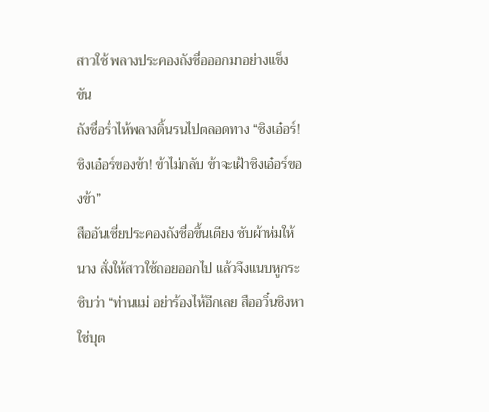สาวใช้ พลางประคองถังชื่อออกมาอย่างแข็งขัน
ถังชื่อร่ำไห้พลางดิ้นรนไปตลอดทาง “ซิงเอ๋อร์! ซิงเอ๋อร์ของข้า! ข้าไม่กลับ ข้าจะเฝ้าซิงเอ๋อร์ของข้า”
สืออันเซี่ยประคองถังชื่อขึ้นเตียง ซับผ้าห่มให้นาง สั่งให้สาวใช้ถอยออกไป แล้วจึงแนบหูกระซิบว่า “ท่านแม่ อย่าร้องไห้อีกเลย สืออวิ๋นซิงหาใช่บุต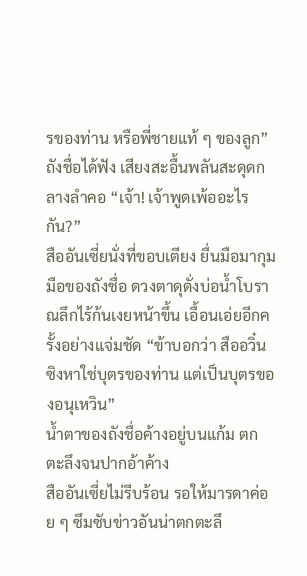รของท่าน หรือพี่ชายแท้ ๆ ของลูก”
ถังชื่อได้ฟัง เสียงสะอื้นพลันสะดุดกลางลำคอ “เจ้า! เจ้าพูดเพ้ออะไรกัน?”
สืออันเซี่ยนั่งที่ขอบเตียง ยื่นมือมากุมมือของถังชื่อ ดวงตาดุดั่งบ่อน้ำโบราณลึกไร้ก้นเงยหน้าขึ้น เอื้อนเอ่ยอีกครั้งอย่างแจ่มชัด “ข้าบอกว่า สืออวิ๋นซิงหาใช่บุตรของท่าน แต่เป็นบุตรของอนุเหวิน”
น้ำตาของถังชื่อค้างอยู่บนแก้ม ตกตะลึงจนปากอ้าค้าง
สืออันเซี่ยไม่รีบร้อน รอให้มารดาค่อย ๆ ซึมซับข่าวอันน่าตกตะลึ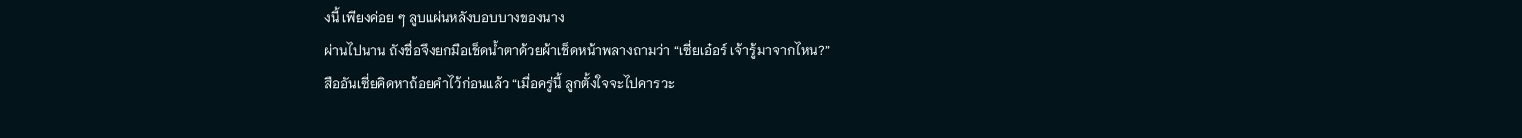งนี้ เพียงค่อย ๆ ลูบแผ่นหลังบอบบางของนาง
ผ่านไปนาน ถังชื่อจึงยกมือเช็ดน้ำตาด้วยผ้าเช็ดหน้าพลางถามว่า “เซี่ยเอ๋อร์ เจ้ารู้มาจากไหน?”
สืออันเซี่ยคิดหาถ้อยคำไว้ก่อนแล้ว “เมื่อครู่นี้ ลูกตั้งใจจะไปคารวะ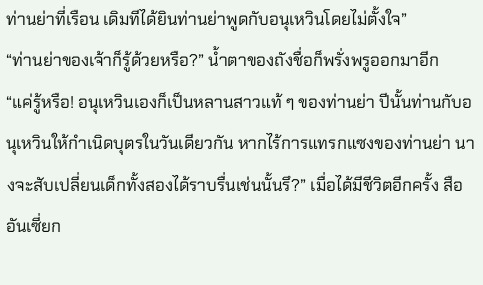ท่านย่าที่เรือน เดิมทีได้ยินท่านย่าพูดกับอนุเหวินโดยไม่ตั้งใจ”
“ท่านย่าของเจ้าก็รู้ด้วยหรือ?” น้ำตาของถังชื่อก็พรั่งพรูออกมาอีก
“แค่รู้หรือ! อนุเหวินเองก็เป็นหลานสาวแท้ ๆ ของท่านย่า ปีนั้นท่านกับอนุเหวินให้กำเนิดบุตรในวันเดียวกัน หากไร้การแทรกแซงของท่านย่า นางจะสับเปลี่ยนเด็กทั้งสองได้ราบรื่นเช่นนั้นรึ?” เมื่อได้มีชีวิตอีกครั้ง สืออันเซี่ยก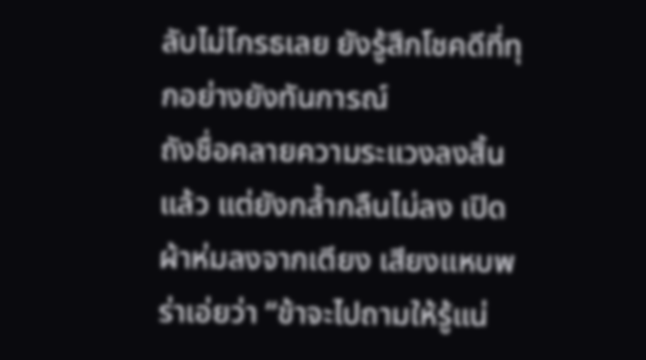ลับไม่โกรธเลย ยังรู้สึกโชคดีที่ทุกอย่างยังทันการณ์
ถังชื่อคลายความระแวงลงสิ้นแล้ว แต่ยังกล้ำกลืนไม่ลง เปิดผ้าห่มลงจากเตียง เสียงแหบพร่าเอ่ยว่า “ข้าจะไปถามให้รู้แน่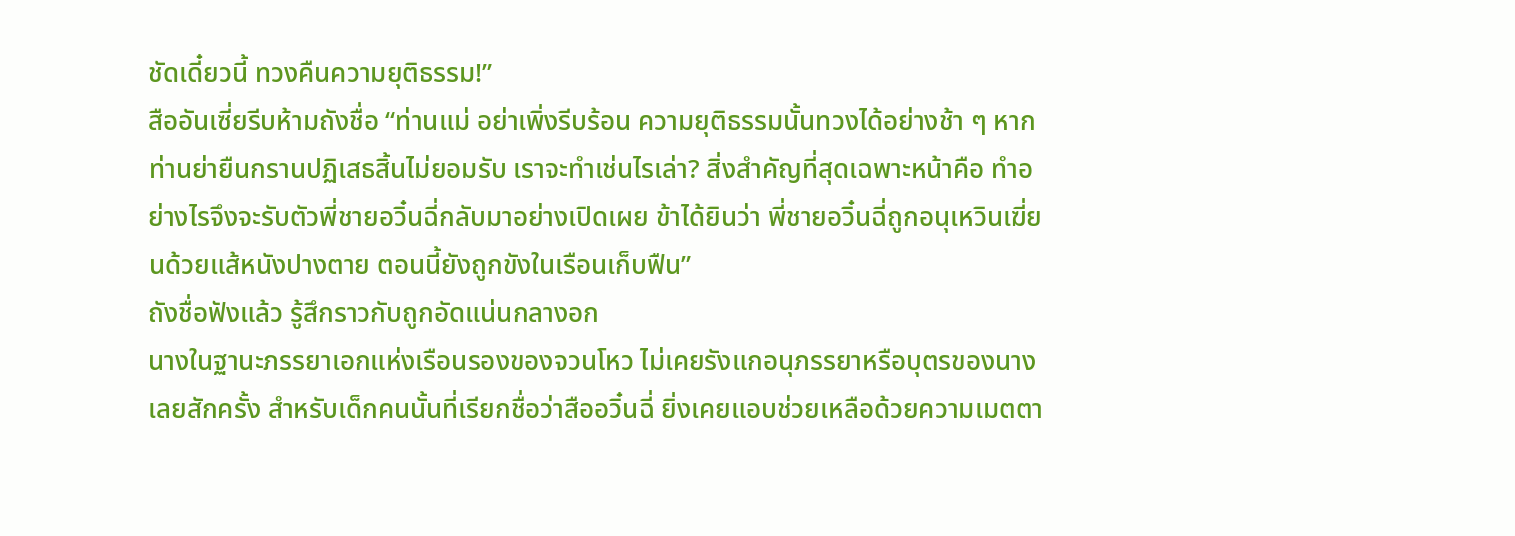ชัดเดี๋ยวนี้ ทวงคืนความยุติธรรม!”
สืออันเซี่ยรีบห้ามถังชื่อ “ท่านแม่ อย่าเพิ่งรีบร้อน ความยุติธรรมนั้นทวงได้อย่างช้า ๆ หากท่านย่ายืนกรานปฏิเสธสิ้นไม่ยอมรับ เราจะทำเช่นไรเล่า? สิ่งสำคัญที่สุดเฉพาะหน้าคือ ทำอย่างไรจึงจะรับตัวพี่ชายอวิ๋นฉี่กลับมาอย่างเปิดเผย ข้าได้ยินว่า พี่ชายอวิ๋นฉี่ถูกอนุเหวินเฆี่ยนด้วยแส้หนังปางตาย ตอนนี้ยังถูกขังในเรือนเก็บฟืน”
ถังชื่อฟังแล้ว รู้สึกราวกับถูกอัดแน่นกลางอก
นางในฐานะภรรยาเอกแห่งเรือนรองของจวนโหว ไม่เคยรังแกอนุภรรยาหรือบุตรของนางเลยสักครั้ง สำหรับเด็กคนนั้นที่เรียกชื่อว่าสืออวิ๋นฉี่ ยิ่งเคยแอบช่วยเหลือด้วยความเมตตา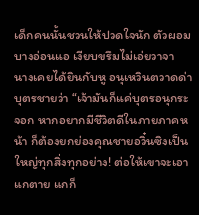เด็กคนนั้นชวนให้ปวดใจนัก ตัวผอมบางอ่อนแอ เงียบขรึมไม่เอ่ยวาจา
นางเคยได้ยินกับหู อนุเหวินตวาดด่าบุตรชายว่า “เจ้ามันก็แค่บุตรอนุกระจอก หากอยากมีชีวิตดีในภายภาคหน้า ก็ต้องยกย่องคุณชายอวิ๋นซิงเป็นใหญ่ทุกสิ่งทุกอย่าง! ต่อให้เขาจะเอาแกตาย แกก็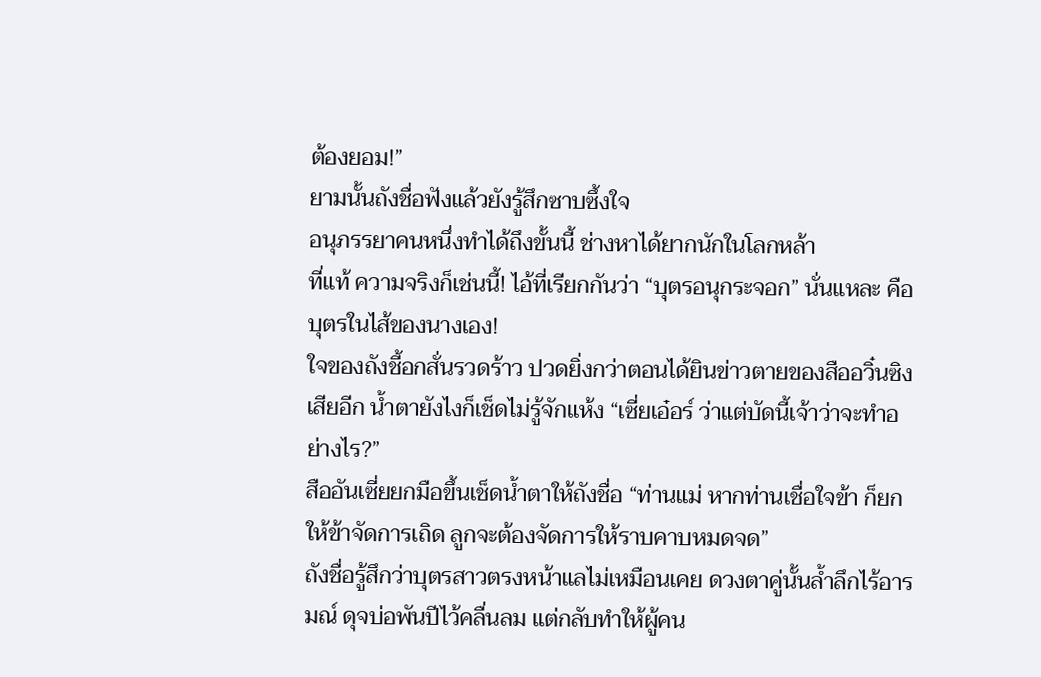ต้องยอม!”
ยามนั้นถังชื่อฟังแล้วยังรู้สึกซาบซึ้งใจ
อนุภรรยาคนหนึ่งทำได้ถึงขั้นนี้ ช่างหาได้ยากนักในโลกหล้า
ที่แท้ ความจริงก็เช่นนี้! ไอ้ที่เรียกกันว่า “บุตรอนุกระจอก” นั่นแหละ คือบุตรในไส้ของนางเอง!
ใจของถังชี้อกสั่นรวดร้าว ปวดยิ่งกว่าตอนได้ยินข่าวตายของสืออวิ๋นซิงเสียอีก น้ำตายังไงก็เช็ดไม่รู้จักแห้ง “เซี่ยเอ๋อร์ ว่าแต่บัดนี้เจ้าว่าจะทำอย่างไร?”
สืออันเซี่ยยกมือขึ้นเช็ดน้ำตาให้ถังชื่อ “ท่านแม่ หากท่านเชื่อใจข้า ก็ยกให้ข้าจัดการเถิด ลูกจะต้องจัดการให้ราบคาบหมดจด”
ถังชื่อรู้สึกว่าบุตรสาวตรงหน้าแลไม่เหมือนเคย ดวงตาคู่นั้นล้ำลึกไร้อารมณ์ ดุจบ่อพันปีไว้คลื่นลม แต่กลับทำให้ผู้คน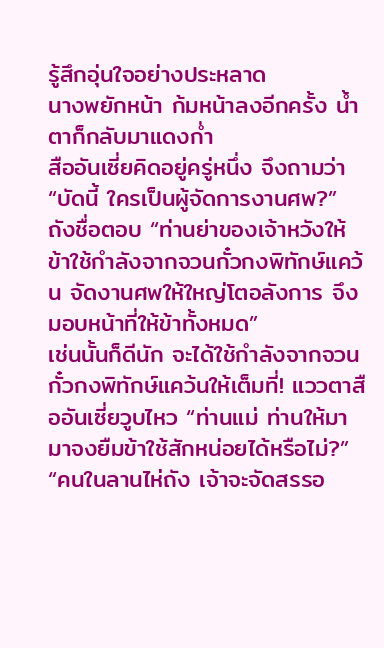รู้สึกอุ่นใจอย่างประหลาด
นางพยักหน้า ก้มหน้าลงอีกครั้ง น้ำตาก็กลับมาแดงก่ำ
สืออันเซี่ยคิดอยู่ครู่หนึ่ง จึงถามว่า “บัดนี้ ใครเป็นผู้จัดการงานศพ?”
ถังชื่อตอบ “ท่านย่าของเจ้าหวังให้ข้าใช้กำลังจากจวนกั๋วกงพิทักษ์แคว้น จัดงานศพให้ใหญ่โตอลังการ จึงมอบหน้าที่ให้ข้าทั้งหมด”
เช่นนั้นก็ดีนัก จะได้ใช้กำลังจากจวนกั๋วกงพิทักษ์แคว้นให้เต็มที่! แววตาสืออันเซี่ยวูบไหว “ท่านแม่ ท่านให้มามาจงยืมข้าใช้สักหน่อยได้หรือไม่?”
“คนในลานไห่ถัง เจ้าจะจัดสรรอ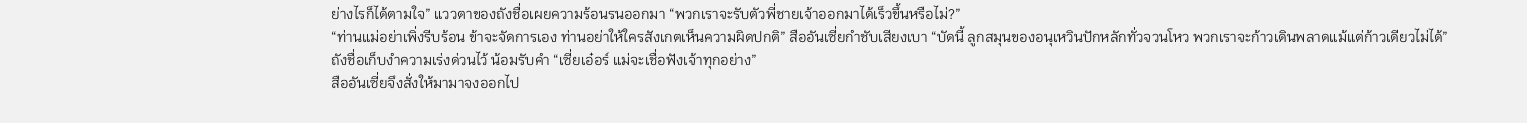ย่างไรก็ได้ตามใจ” แววตาของถังชื่อเผยความร้อนรนออกมา “พวกเราจะรับตัวพี่ชายเจ้าออกมาได้เร็วขึ้นหรือไม่?”
“ท่านแม่อย่าเพิ่งรีบร้อน ข้าจะจัดการเอง ท่านอย่าให้ใครสังเกตเห็นความผิดปกติ” สืออันเซี่ยกำชับเสียงเบา “บัดนี้ ลูกสมุนของอนุเหวินปักหลักทั่วจวนโหว พวกเราจะก้าวเดินพลาดแม้แต่ก้าวเดียวไม่ได้”
ถังชื่อเก็บงำความเร่งด่วนไว้ น้อมรับคำ “เซี่ยเอ๋อร์ แม่จะเชื่อฟังเจ้าทุกอย่าง”
สืออันเซี่ยจึงสั่งให้มามาจงออกไป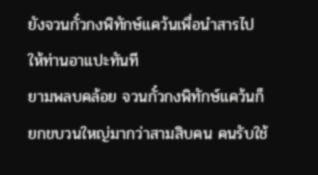ยังจวนกั๋วกงพิทักษ์แคว้นเพื่อนำสารไปให้ท่านอาแปะทันที
ยามพลบคล้อย จวนกั๋วกงพิทักษ์แคว้นก็ยกขบวนใหญ่มากว่าสามสิบคน คนรับใช้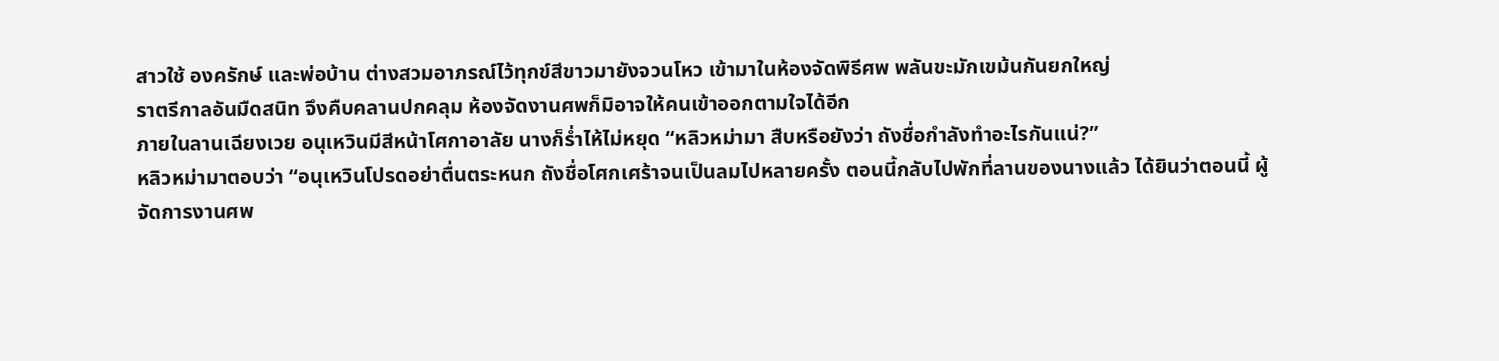สาวใช้ องครักษ์ และพ่อบ้าน ต่างสวมอาภรณ์ไว้ทุกข์สีขาวมายังจวนโหว เข้ามาในห้องจัดพิธีศพ พลันขะมักเขม้นกันยกใหญ่
ราตรีกาลอันมืดสนิท จึงคืบคลานปกคลุม ห้องจัดงานศพก็มิอาจให้คนเข้าออกตามใจได้อีก
ภายในลานเฉียงเวย อนุเหวินมีสีหน้าโศกาอาลัย นางก็ร่ำไห้ไม่หยุด “หลิวหม่ามา สืบหรือยังว่า ถังชื่อกำลังทำอะไรกันแน่?”
หลิวหม่ามาตอบว่า “อนุเหวินโปรดอย่าตื่นตระหนก ถังชื่อโศกเศร้าจนเป็นลมไปหลายครั้ง ตอนนี้กลับไปพักที่ลานของนางแล้ว ได้ยินว่าตอนนี้ ผู้จัดการงานศพ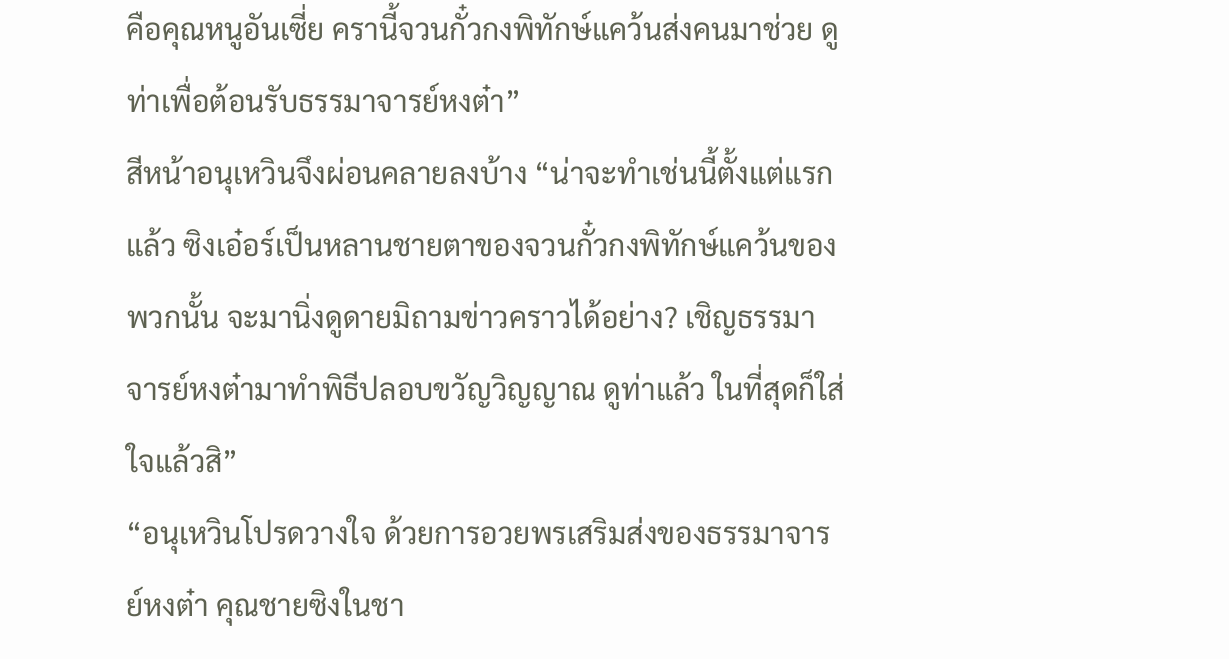คือคุณหนูอันเซี่ย ครานี้จวนกั๋วกงพิทักษ์แคว้นส่งคนมาช่วย ดูท่าเพื่อต้อนรับธรรมาจารย์หงต๋า”
สีหน้าอนุเหวินจึงผ่อนคลายลงบ้าง “น่าจะทำเช่นนี้ตั้งแต่แรกแล้ว ซิงเอ๋อร์เป็นหลานชายตาของจวนกั๋วกงพิทักษ์แคว้นของพวกนั้น จะมานิ่งดูดายมิถามข่าวคราวได้อย่าง? เชิญธรรมาจารย์หงต๋ามาทำพิธีปลอบขวัญวิญญาณ ดูท่าแล้ว ในที่สุดก็ใส่ใจแล้วสิ”
“อนุเหวินโปรดวางใจ ด้วยการอวยพรเสริมส่งของธรรมาจารย์หงต๋า คุณชายซิงในชา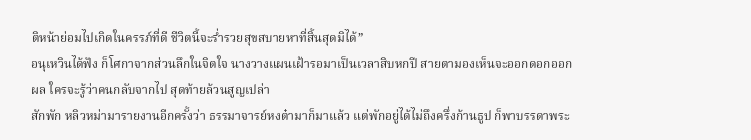ติหน้าย่อมไปเกิดในครรภ์ที่ดี ชีวิตนี้จะร่ำรวยสุขสบายหาที่สิ้นสุดมิได้”
อนุเหวินได้ฟัง ก็โศกาจากส่วนลึกในจิตใจ นางวางแผนเฝ้ารอมาเป็นเวลาสิบหกปี สายตามองเห็นจะออกดอกออกผล ใครจะรู้ว่าคนกลับจากไป สุดท้ายล้วนสูญเปล่า
สักพัก หลิวหม่ามารายงานอีกครั้งว่า ธรรมาจารย์หงต๋ามาก็มาแล้ว แต่พักอยู่ได้ไม่ถึงครึ่งก้านธูป ก็พาบรรดาพระ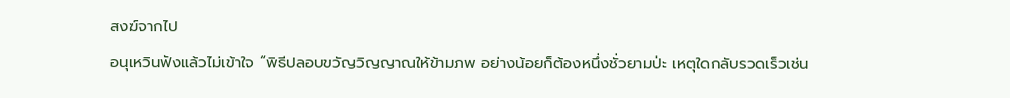สงฆ์จากไป
อนุเหวินฟังแล้วไม่เข้าใจ “พิธีปลอบขวัญวิญญาณให้ข้ามภพ อย่างน้อยก็ต้องหนึ่งชั่วยามป่ะ เหตุใดกลับรวดเร็วเช่น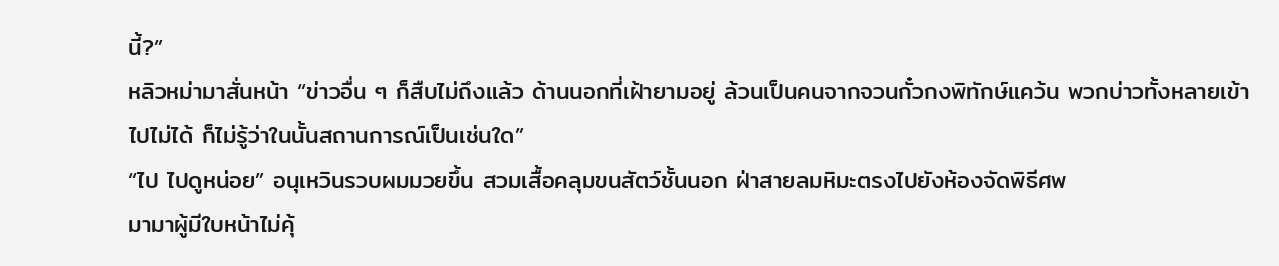นี้?”
หลิวหม่ามาสั่นหน้า “ข่าวอื่น ๆ ก็สืบไม่ถึงแล้ว ด้านนอกที่เฝ้ายามอยู่ ล้วนเป็นคนจากจวนกั๋วกงพิทักษ์แคว้น พวกบ่าวทั้งหลายเข้าไปไม่ได้ ก็ไม่รู้ว่าในนั้นสถานการณ์เป็นเช่นใด”
“ไป ไปดูหน่อย” อนุเหวินรวบผมมวยขึ้น สวมเสื้อคลุมขนสัตว์ชั้นนอก ฝ่าสายลมหิมะตรงไปยังห้องจัดพิธีศพ
มามาผู้มีใบหน้าไม่คุ้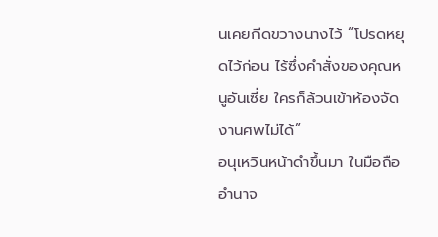นเคยกีดขวางนางไว้ “โปรดหยุดไว้ก่อน ไร้ซึ่งคำสั่งของคุณหนูอันเซี่ย ใครก็ล้วนเข้าห้องจัดงานศพไม่ได้”
อนุเหวินหน้าดำขึ้นมา ในมือถืออำนาจ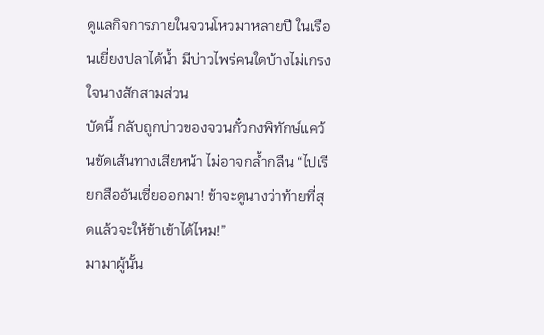ดูแลกิจการภายในจวนโหวมาหลายปี ในเรือนเยี่ยงปลาได้น้ำ มีบ่าวไพร่คนใดบ้างไม่เกรงใจนางสักสามส่วน
บัดนี้ กลับถูกบ่าวของจวนกั๋วกงพิทักษ์แคว้นขัดเส้นทางเสียหน้า ไม่อาจกล้ำกลืน “ไปเรียกสืออันเซี่ยออกมา! ข้าจะดูนางว่าท้ายที่สุดแล้วจะให้ข้าเข้าได้ไหม!”
มามาผู้นั้น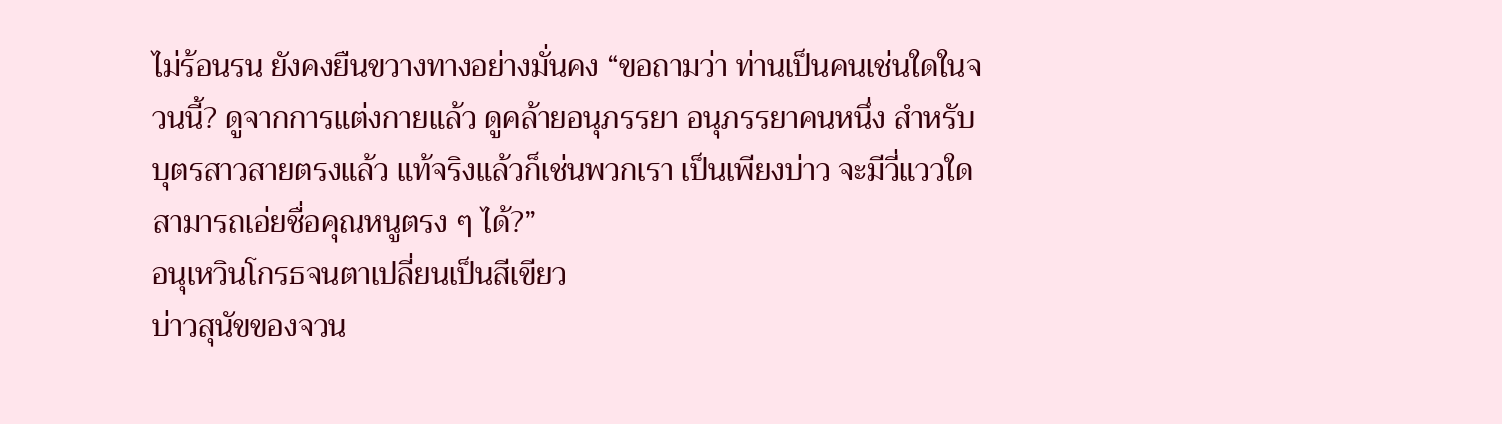ไม่ร้อนรน ยังคงยืนขวางทางอย่างมั่นคง “ขอถามว่า ท่านเป็นคนเช่นใดในจวนนี้? ดูจากการแต่งกายแล้ว ดูคล้ายอนุภรรยา อนุภรรยาคนหนึ่ง สำหรับบุตรสาวสายตรงแล้ว แท้จริงแล้วก็เช่นพวกเรา เป็นเพียงบ่าว จะมีวี่แววใดสามารถเอ่ยชื่อคุณหนูตรง ๆ ได้?”
อนุเหวินโกรธจนตาเปลี่ยนเป็นสีเขียว
บ่าวสุนัขของจวน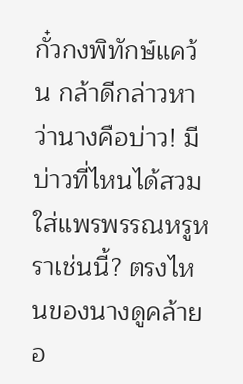กั๋วกงพิทักษ์แคว้น กล้าดีกล่าวหาว่านางคือบ่าว! มีบ่าวที่ไหนได้สวมใส่แพรพรรณหรูหราเช่นนี้? ตรงไหนของนางดูคล้ายอ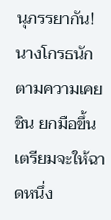นุภรรยากัน!
นางโกรธนัก ตามความเคยชิน ยกมือขึ้นเตรียมจะให้ฉาดหนึ่ง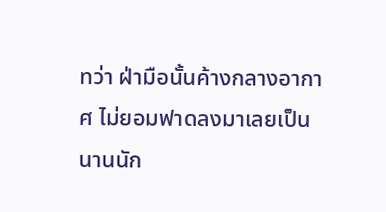ทว่า ฝ่ามือนั้นค้างกลางอากาศ ไม่ยอมฟาดลงมาเลยเป็นนานนัก